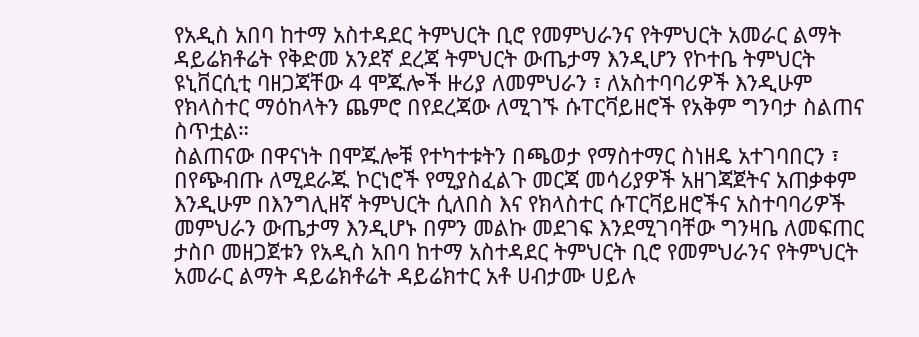የአዲስ አበባ ከተማ አስተዳደር ትምህርት ቢሮ የመምህራንና የትምህርት አመራር ልማት ዳይሬክቶሬት የቅድመ አንደኛ ደረጃ ትምህርት ውጤታማ እንዲሆን የኮተቤ ትምህርት ዩኒቨርሲቲ ባዘጋጃቸው 4 ሞጁሎች ዙሪያ ለመምህራን ፣ ለአስተባባሪዎች እንዲሁም የክላስተር ማዕከላትን ጨምሮ በየደረጃው ለሚገኙ ሱፐርቫይዘሮች የአቅም ግንባታ ስልጠና ስጥቷል።
ስልጠናው በዋናነት በሞጁሎቹ የተካተቱትን በጫወታ የማስተማር ስነዘዴ አተገባበርን ፣ በየጭብጡ ለሚደራጁ ኮርነሮች የሚያስፈልጉ መርጃ መሳሪያዎች አዘገጃጀትና አጠቃቀም እንዲሁም በእንግሊዘኛ ትምህርት ሲለበስ እና የክላስተር ሱፐርቫይዘሮችና አስተባባሪዎች መምህራን ውጤታማ እንዲሆኑ በምን መልኩ መደገፍ እንደሚገባቸው ግንዛቤ ለመፍጠር ታስቦ መዘጋጀቱን የአዲስ አበባ ከተማ አስተዳደር ትምህርት ቢሮ የመምህራንና የትምህርት አመራር ልማት ዳይሬክቶሬት ዳይሬክተር አቶ ሀብታሙ ሀይሉ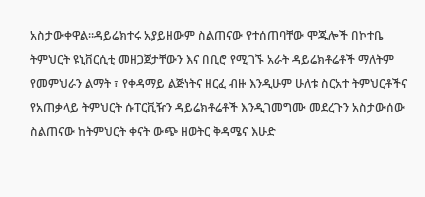አስታውቀዋል።ዳይሬክተሩ አያይዘውም ስልጠናው የተሰጠባቸው ሞጁሎች በኮተቤ ትምህርት ዩኒቨርሲቲ መዘጋጀታቸውን እና በቢሮ የሚገኙ አራት ዳይሬክቶሬቶች ማለትም የመምህራን ልማት ፣ የቀዳማይ ልጅነትና ዘርፈ ብዙ እንዲሁም ሁለቱ ስርአተ ትምህርቶችና የአጠቃላይ ትምህርት ሱፐርቪዥን ዳይሬክቶሬቶች እንዲገመግሙ መደረጉን አስታውሰው ስልጠናው ከትምህርት ቀናት ውጭ ዘወትር ቅዳሜና እሁድ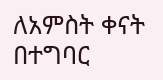ለአምስት ቀናት በተግባር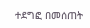ተደግፎ በመሰጠት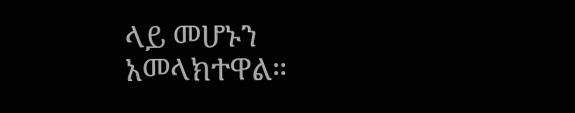ላይ መሆኑን አመላክተዋል።